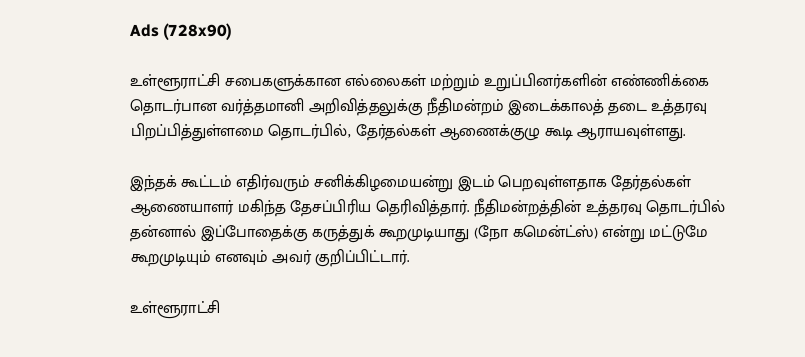Ads (728x90)

உள்ளூராட்சி சபைகளுக்கான எல்லைகள் மற்றும் உறுப்பினர்களின் எண்ணிக்கை தொடர்பான வர்த்தமானி அறிவித்தலுக்கு நீதிமன்றம் இடைக்காலத் தடை உத்தரவு பிறப்பித்துள்ளமை தொடர்பில், தேர்தல்கள் ஆணைக்குழு கூடி ஆராயவுள்ளது.

இந்தக் கூட்டம் எதிர்வரும் சனிக்கிழமையன்று இடம் பெறவுள்ளதாக தேர்தல்கள் ஆணையாளர் மகிந்த தேசப்பிரிய தெரிவித்தார். நீதிமன்றத்தின் உத்தரவு தொடர்பில் தன்னால் இப்போதைக்கு கருத்துக் கூறமுடியாது (நோ கமென்ட்ஸ்) என்று மட்டுமே கூறமுடியும் எனவும் அவர் குறிப்பிட்டார்.

உள்ளூராட்சி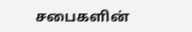சபைகளின்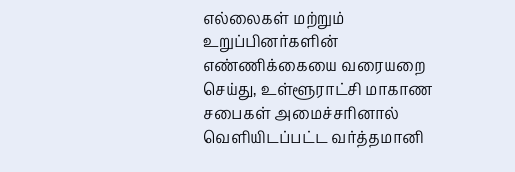எல்லைகள் மற்றும் உறுப்பினர்களின் எண்ணிக்கையை வரையறை செய்து, உள்ளூராட்சி மாகாண சபைகள் அமைச்சரினால் வெளியிடப்பட்ட வர்த்தமானி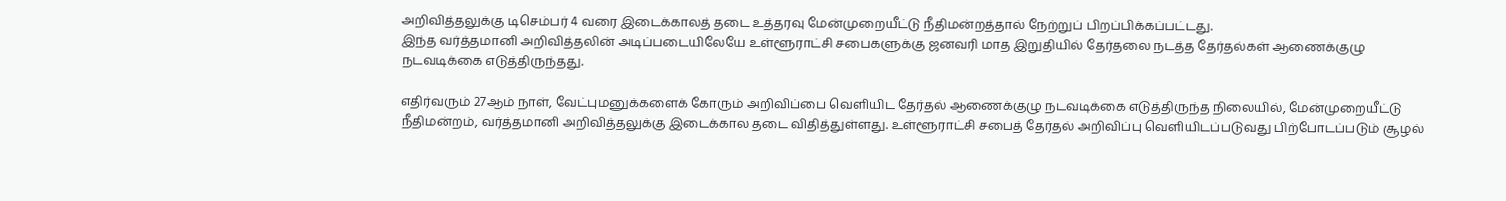அறிவித்தலுக்கு டிசெம்பர் 4 வரை இடைக்காலத் தடை உத்தரவு மேன்முறையீட்டு நீதிமன்றத்தால் நேற்றுப் பிறப்பிக்கப்பட்டது.
இந்த வர்த்தமானி அறிவித்தலின் அடிப்படையிலேயே உள்ளூராட்சி சபைகளுக்கு ஜனவரி மாத இறுதியில் தேர்தலை நடத்த தேர்தல்கள் ஆணைக்குழு நடவடிக்கை எடுத்திருந்தது.

எதிர்வரும் 27ஆம் நாள், வேட்புமனுக்களைக் கோரும் அறிவிப்பை வெளியிட தேர்தல் ஆணைக்குழு நடவடிக்கை எடுத்திருந்த நிலையில், மேன்முறையீட்டு நீதிமன்றம், வர்த்தமானி அறிவித்தலுக்கு இடைக்கால தடை விதித்துள்ளது. உள்ளூராட்சி சபைத் தேர்தல் அறிவிப்பு வெளியிடப்படுவது பிற்போடப்படும் சூழல்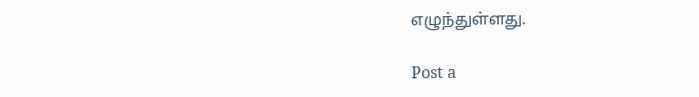எழுந்துள்ளது.

Post a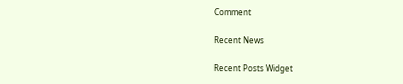Comment

Recent News

Recent Posts Widget